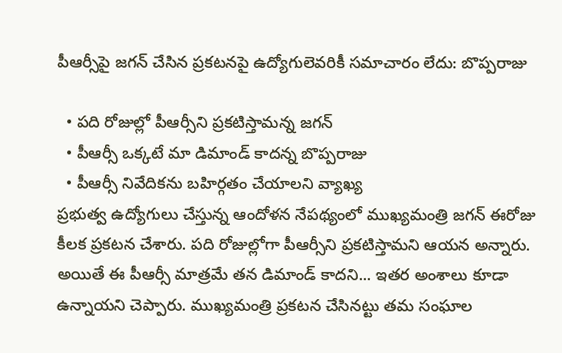పీఆర్సీపై జగన్ చేసిన ప్రకటనపై ఉద్యోగులెవరికీ సమాచారం లేదు: బొప్పరాజు

  • పది రోజుల్లో పీఆర్సీని ప్రకటిస్తామన్న జగన్
  • పీఆర్సీ ఒక్కటే మా డిమాండ్ కాదన్న బొప్పరాజు
  • పీఆర్సీ నివేదికను బహిర్గతం చేయాలని వ్యాఖ్య
ప్రభుత్వ ఉద్యోగులు చేస్తున్న ఆందోళన నేపథ్యంలో ముఖ్యమంత్రి జగన్ ఈరోజు కీలక ప్రకటన చేశారు. పది రోజుల్లోగా పీఆర్సీని ప్రకటిస్తామని ఆయన అన్నారు. అయితే ఈ పీఆర్సీ మాత్రమే తన డిమాండ్ కాదని... ఇతర అంశాలు కూడా ఉన్నాయని చెప్పారు. ముఖ్యమంత్రి ప్రకటన చేసినట్టు తమ సంఘాల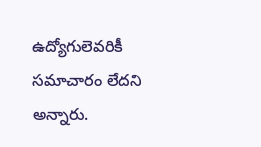ఉద్యోగులెవరికీ సమాచారం లేదని అన్నారు.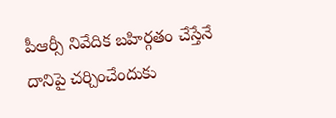పీఆర్సీ నివేదిక బహిర్గతం చేస్తేనే దానిపై చర్చించేందుకు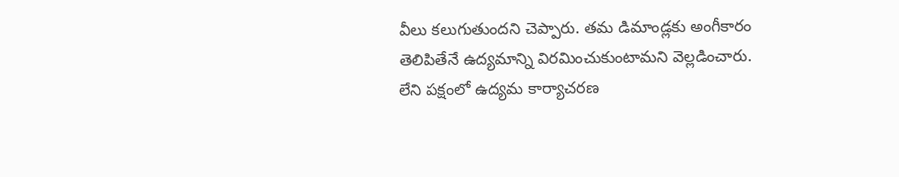వీలు కలుగుతుందని చెప్పారు. తమ డిమాండ్లకు అంగీకారం తెలిపితేనే ఉద్యమాన్ని విరమించుకుంటామని వెల్లడించారు. లేని పక్షంలో ఉద్యమ కార్యాచరణ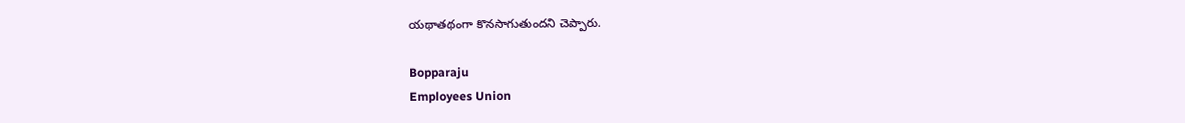యథాతథంగా కొనసాగుతుందని చెప్పారు.

Bopparaju
Employees Union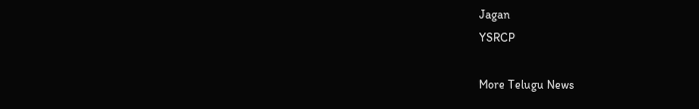Jagan
YSRCP

More Telugu News